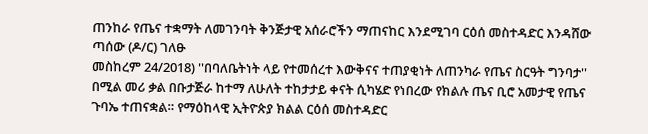ጠንከራ የጤና ተቋማት ለመገንባት ቅንጅታዊ አሰራሮችን ማጠናከር እንደሚገባ ርዕሰ መስተዳድር እንዳሸው ጣሰው (ዶ/ር) ገለፁ
መስከረም 24/2018) ''በባለቤትነት ላይ የተመሰረተ እውቅናና ተጠያቂነት ለጠንካራ የጤና ስርዓት ግንባታ'' በሚል መሪ ቃል በቡታጅራ ከተማ ለሁለት ተከታታይ ቀናት ሲካሄድ የነበረው የክልሉ ጤና ቢሮ አመታዊ የጤና ጉባኤ ተጠናቋል። የማዕከላዊ ኢትዮጵያ ክልል ርዕሰ መስተዳድር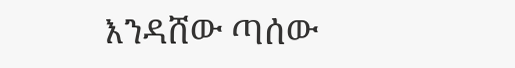እንዳሸው ጣሰው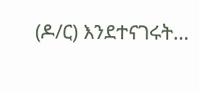(ዶ/ር) እንደተናገሩት…